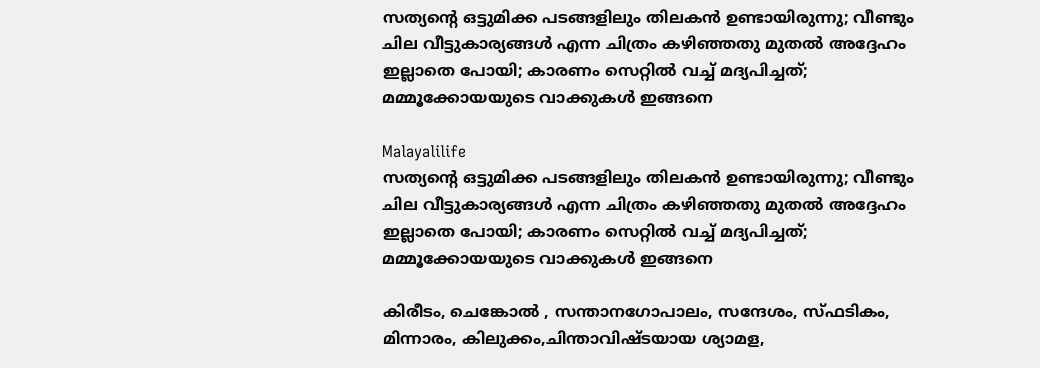സത്യന്റെ ഒട്ടുമിക്ക പടങ്ങളിലും തിലകൻ ഉണ്ടായിരുന്നു; വീണ്ടും ചില വീട്ടുകാര്യങ്ങൾ എന്ന ചിത്രം കഴിഞ്ഞതു മുതൽ അദ്ദേഹം ഇല്ലാതെ പോയി; കാരണം സെറ്റിൽ വച്ച് മദ്യപിച്ചത്; മമ്മൂക്കോയയുടെ വാക്കുകൾ ഇങ്ങനെ

Malayalilife
സത്യന്റെ ഒട്ടുമിക്ക പടങ്ങളിലും തിലകൻ ഉണ്ടായിരുന്നു; വീണ്ടും ചില വീട്ടുകാര്യങ്ങൾ എന്ന ചിത്രം കഴിഞ്ഞതു മുതൽ അദ്ദേഹം ഇല്ലാതെ പോയി; കാരണം സെറ്റിൽ വച്ച് മദ്യപിച്ചത്; മമ്മൂക്കോയയുടെ വാക്കുകൾ ഇങ്ങനെ

കിരീടം, ചെങ്കോൽ , സന്താനഗോപാലം, സന്ദേശം, സ്ഫടികം, മിന്നാരം, കിലുക്കം,ചിന്താവിഷ്ടയായ ശ്യാമള,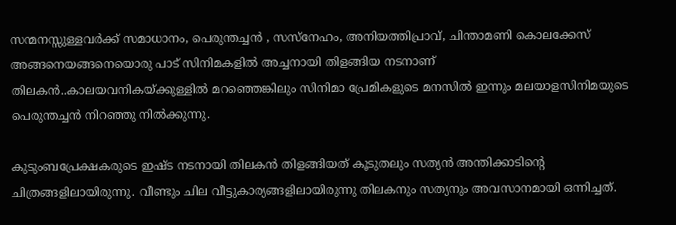സന്മനസ്സുള്ളവർക്ക് സമാധാനം, പെരുന്തച്ചൻ , സസ്നേഹം, അനിയത്തിപ്രാവ്, ചിന്താമണി കൊലക്കേസ് അങ്ങനെയങ്ങനെയൊരു പാട് സിനിമകളിൽ അച്ചനായി തിളങ്ങിയ നടനാണ് തിലകൻ..കാലയവനികയ്ക്കുള്ളിൽ മറഞ്ഞെങ്കിലും സിനിമാ പ്രേമികളുടെ മനസിൽ ഇന്നും മലയാളസിനിമയുടെ പെരുന്തച്ചൻ നിറഞ്ഞു നിൽക്കുന്നു.

കുടുംബപ്രേക്ഷകരുടെ ഇഷ്ട നടനായി തിലകൻ തിളങ്ങിയത് കൂടുതലും സത്യൻ അന്തിക്കാടിന്റെ ചിത്രങ്ങളിലായിരുന്നു. വീണ്ടും ചില വീട്ടുകാര്യങ്ങളിലായിരുന്നു തിലകനും സത്യനും അവസാനമായി ഒന്നിച്ചത്.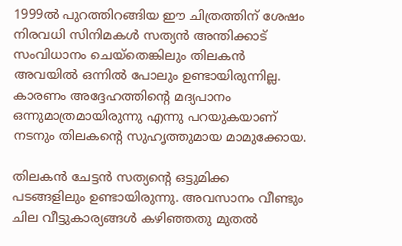1999ൽ പുറത്തിറങ്ങിയ ഈ ചിത്രത്തിന് ശേഷം നിരവധി സിനിമകൾ സത്യൻ അന്തിക്കാട് സംവിധാനം ചെയ്തെങ്കിലും തിലകൻ അവയിൽ ഒന്നിൽ പോലും ഉണ്ടായിരുന്നില്ല. കാരണം അദ്ദേഹത്തിന്റെ മദ്യപാനം ഒന്നുമാത്രമായിരുന്നു എന്നു പറയുകയാണ് നടനും തിലകന്റെ സുഹൃത്തുമായ മാമുക്കോയ.

തിലകൻ ചേട്ടൻ സത്യന്റെ ഒട്ടുമിക്ക പടങ്ങളിലും ഉണ്ടായിരുന്നു. അവസാനം വീണ്ടും ചില വീട്ടുകാര്യങ്ങൾ കഴിഞ്ഞതു മുതൽ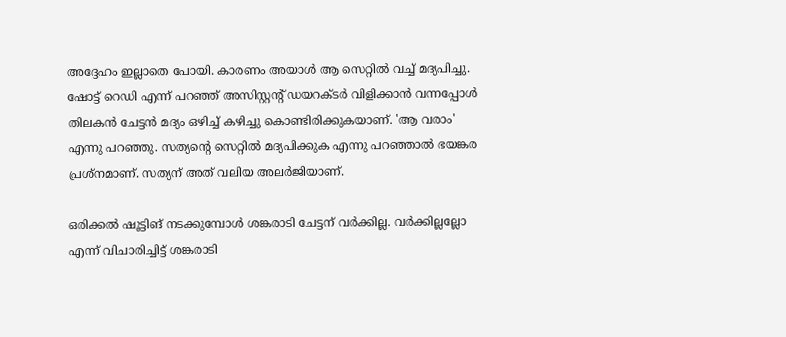അദ്ദേഹം ഇല്ലാതെ പോയി. കാരണം അയാൾ ആ സെറ്റിൽ വച്ച് മദ്യപിച്ചു. ഷോട്ട് റെഡി എന്ന് പറഞ്ഞ് അസിസ്റ്റന്റ് ഡയറക്ടർ വിളിക്കാൻ വന്നപ്പോൾ തിലകൻ ചേട്ടൻ മദ്യം ഒഴിച്ച് കഴിച്ചു കൊണ്ടിരിക്കുകയാണ്. 'ആ വരാം' എന്നു പറഞ്ഞു. സത്യന്റെ സെറ്റിൽ മദ്യപിക്കുക എന്നു പറഞ്ഞാൽ ഭയങ്കര പ്രശ്നമാണ്. സത്യന് അത് വലിയ അലർജിയാണ്.

ഒരിക്കൽ ഷൂട്ടിങ് നടക്കുമ്പോൾ ശങ്കരാടി ചേട്ടന് വർക്കില്ല. വർക്കില്ലല്ലോ എന്ന് വിചാരിച്ചിട്ട് ശങ്കരാടി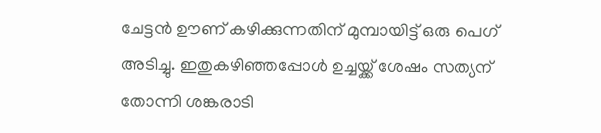ചേട്ടൻ ഊണ് കഴിക്കുന്നതിന് മുമ്പായിട്ട് ഒരു പെഗ് അടിച്ചു. ഇതുകഴിഞ്ഞപ്പോൾ ഉച്ചയ്ക്ക് ശേഷം സത്യന് തോന്നി ശങ്കരാടി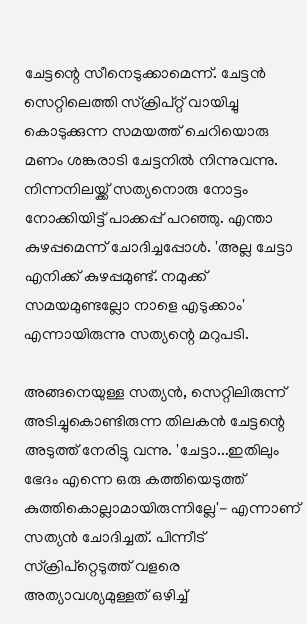ചേട്ടന്റെ സീനെടുക്കാമെന്ന്. ചേട്ടൻ സെറ്റിലെത്തി സ്‌ക്രിപ്റ്റ് വായിച്ചു കൊടുക്കുന്ന സമയത്ത് ചെറിയൊരു മണം ശങ്കരാടി ചേട്ടനിൽ നിന്നുവന്നു. നിന്നനിലയ്ക്ക് സത്യനൊരു നോട്ടം നോക്കിയിട്ട് പാക്കപ്പ് പറഞ്ഞു. എന്താ കുഴപ്പമെന്ന് ചോദിച്ചപ്പോൾ. 'അല്ല ചേട്ടാ എനിക്ക് കുഴപ്പമുണ്ട്. നമുക്ക് സമയമുണ്ടല്ലോ നാളെ എടുക്കാം' എന്നായിരുന്നു സത്യന്റെ മറുപടി.

അങ്ങനെയുള്ള സത്യൻ, സെറ്റിലിരുന്ന് അടിച്ചുകൊണ്ടിരുന്ന തിലകൻ ചേട്ടന്റെ അടുത്ത് നേരിട്ടു വന്നു. 'ചേട്ടാ...ഇതിലും ഭേദം എന്നെ ഒരു കത്തിയെടുത്ത് കുത്തികൊല്ലാമായിരുന്നില്ലേ'- എന്നാണ് സത്യൻ ചോദിച്ചത്. പിന്നീട് സ്‌ക്രിപ്റ്റെടുത്ത് വളരെ അത്യാവശ്യമുള്ളത് ഒഴിച്ച്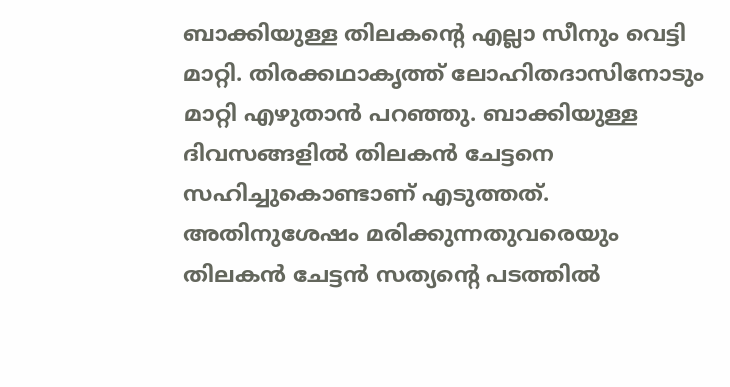ബാക്കിയുള്ള തിലകന്റെ എല്ലാ സീനും വെട്ടി മാറ്റി. തിരക്കഥാകൃത്ത് ലോഹിതദാസിനോടും മാറ്റി എഴുതാൻ പറഞ്ഞു. ബാക്കിയുള്ള ദിവസങ്ങളിൽ തിലകൻ ചേട്ടനെ സഹിച്ചുകൊണ്ടാണ് എടുത്തത്. അതിനുശേഷം മരിക്കുന്നതുവരെയും തിലകൻ ചേട്ടൻ സത്യന്റെ പടത്തിൽ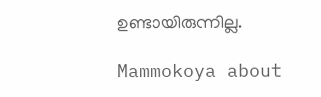ഉണ്ടായിരുന്നില്ല.

Mammokoya about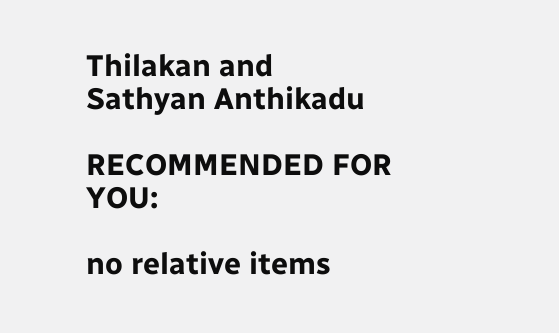Thilakan and Sathyan Anthikadu

RECOMMENDED FOR YOU:

no relative items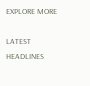EXPLORE MORE

LATEST HEADLINES